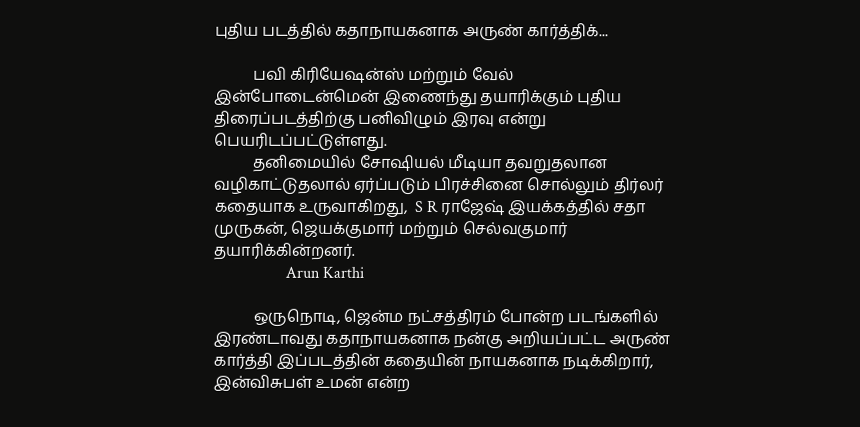புதிய படத்தில் கதாநாயகனாக அருண் கார்த்திக்...

          பவி கிரியேஷன்ஸ் மற்றும் வேல் இன்போடைன்மென் இணைந்து தயாரிக்கும் புதிய திரைப்படத்திற்கு பனிவிழும் இரவு என்று பெயரிடப்பட்டுள்ளது.
          தனிமையில் சோஷியல் மீடியா தவறுதலான வழிகாட்டுதலால் ஏர்ப்படும் பிரச்சினை சொல்லும் திர்லர் கதையாக உருவாகிறது,  S R ராஜேஷ் இயக்கத்தில் சதா முருகன், ஜெயக்குமார் மற்றும் செல்வகுமார் தயாரிக்கின்றனர்.
                  Arun Karthi

          ஒருநொடி, ஜென்ம நட்சத்திரம் போன்ற படங்களில் இரண்டாவது கதாநாயகனாக நன்கு அறியப்பட்ட அருண் கார்த்தி இப்படத்தின் கதையின் நாயகனாக நடிக்கிறார்,  இன்விசுபள் உமன் என்ற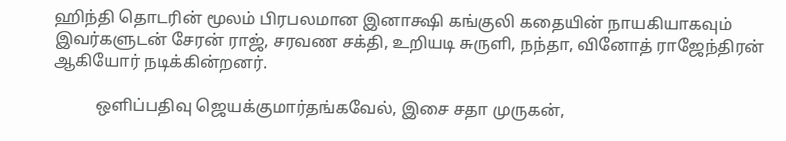ஹிந்தி தொடரின் மூலம் பிரபலமான இனாக்ஷி கங்குலி கதையின் நாயகியாகவும் இவர்களுடன் சேரன் ராஜ், சரவண சக்தி, உறியடி சுருளி, நந்தா, வினோத் ராஜேந்திரன் ஆகியோர் நடிக்கின்றனர்.

          ஒளிப்பதிவு ஜெயக்குமார்தங்கவேல், இசை சதா முருகன்,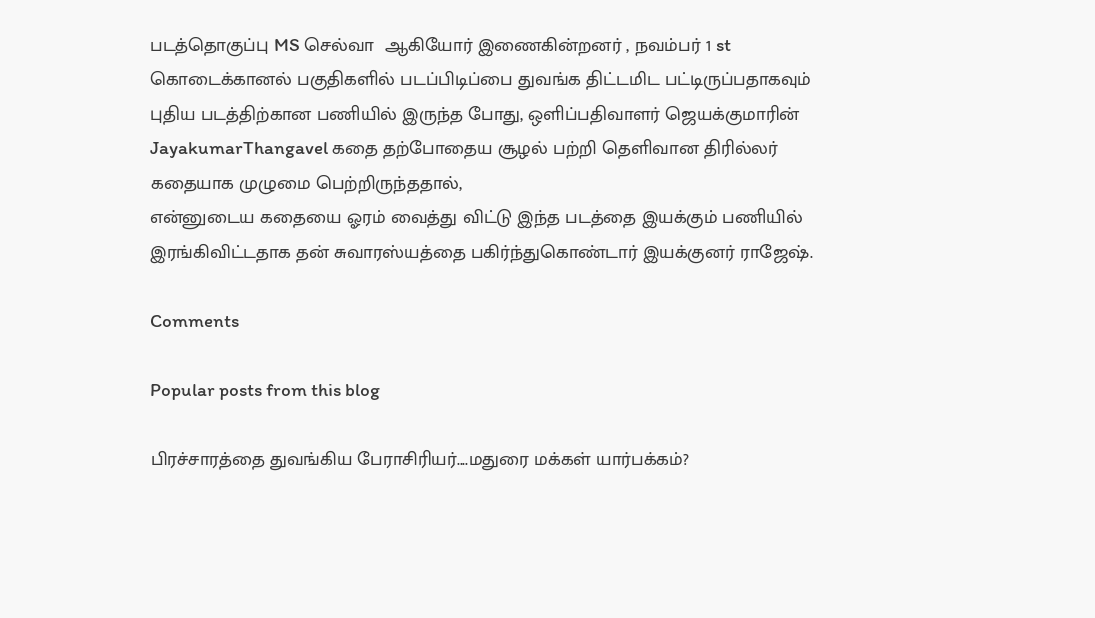படத்தொகுப்பு MS செல்வா  ஆகியோர் இணைகின்றனர் , நவம்பர் 1 st கொடைக்கானல் பகுதிகளில் படப்பிடிப்பை துவங்க திட்டமிட பட்டிருப்பதாகவும்  புதிய படத்திற்கான பணியில் இருந்த போது, ஒளிப்பதிவாளர் ஜெயக்குமாரின் JayakumarThangavel கதை தற்போதைய சூழல் பற்றி தெளிவான திரில்லர் கதையாக முழுமை பெற்றிருந்ததால்,
என்னுடைய கதையை ஓரம் வைத்து விட்டு இந்த படத்தை இயக்கும் பணியில் இரங்கிவிட்டதாக தன் சுவாரஸ்யத்தை பகிர்ந்துகொண்டார் இயக்குனர் ராஜேஷ்.

Comments

Popular posts from this blog

பிரச்சாரத்தை துவங்கிய பேராசிரியர்....மதுரை மக்கள் யார்பக்கம்?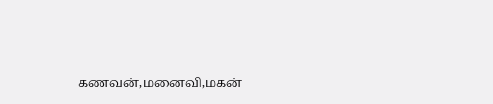கணவன்,மனைவி,மகன்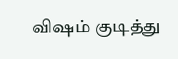விஷம் குடித்து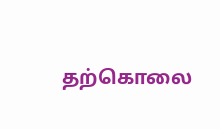தற்கொலை